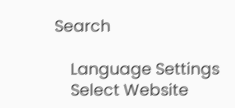Search

    Language Settings
    Select Website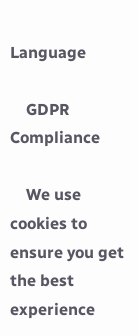Language

    GDPR Compliance

    We use cookies to ensure you get the best experience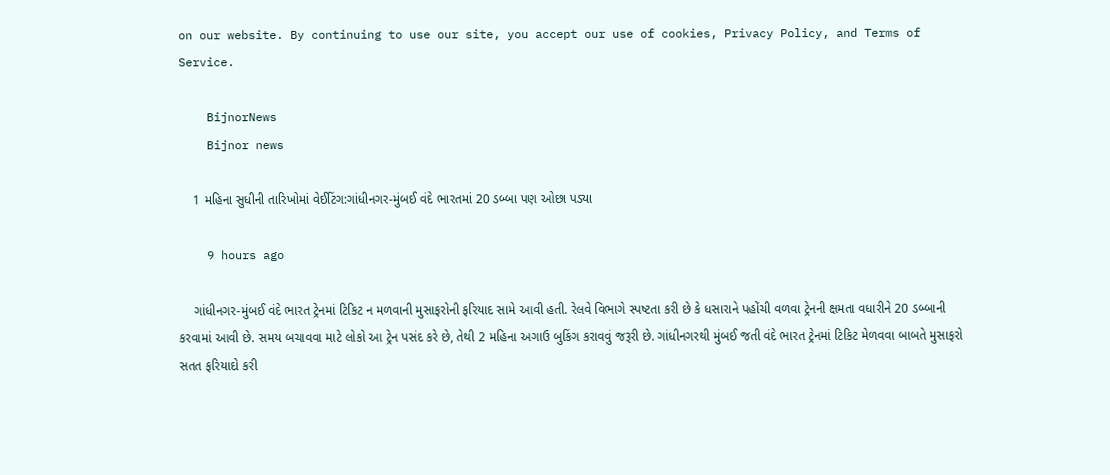on our website. By continuing to use our site, you accept our use of cookies, Privacy Policy, and Terms of Service.

    BijnorNews
    Bijnor news

    1 મહિના સુધીની તારિખોમાં વેઈટિંગ:ગાંધીનગર-મુંબઈ વંદે ભારતમાં 20 ડબ્બા પણ ઓછા પડ્યા

    9 hours ago

    ગાંધીનગર-મુંબઈ વંદે ભારત ટ્રેનમાં ટિકિટ ન મળવાની મુસાફરોની ફરિયાદ સામે આવી હતી. રેલવે વિભાગે સ્પષ્ટતા કરી છે કે ધસારાને પહોંચી વળવા ટ્રેનની ક્ષમતા વધારીને 20 ડબ્બાની કરવામાં આવી છે. સમય બચાવવા માટે લોકો આ ટ્રેન પસંદ કરે છે, તેથી 2 મહિના અગાઉ બુકિંગ કરાવવું જરૂરી છે. ગાંધીનગરથી મુંબઈ જતી વંદે ભારત ટ્રેનમાં ટિકિટ મેળવવા બાબતે મુસાફરો સતત ફરિયાદો કરી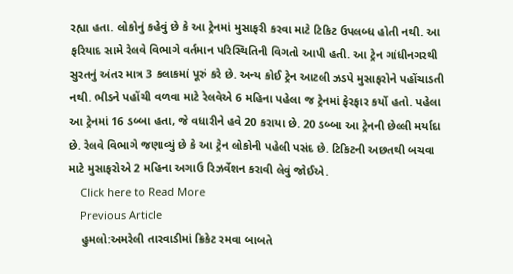રહ્યા હતા. લોકોનું કહેવું છે કે આ ટ્રેનમાં મુસાફરી કરવા માટે ટિકિટ ઉપલબ્ધ હોતી નથી. આ ફરિયાદ સામે રેલવે વિભાગે વર્તમાન પરિસ્થિતિની વિગતો આપી હતી. આ ટ્રેન ગાંધીનગરથી સુરતનું અંતર માત્ર 3 કલાકમાં પૂરું કરે છે. અન્ય કોઈ ટ્રેન આટલી ઝડપે મુસાફરોને પહોંચાડતી નથી. ભીડને પહોંચી વળવા માટે રેલવેએ 6 મહિના પહેલા જ ટ્રેનમાં ફેરફાર કર્યો હતો. પહેલા આ ટ્રેનમાં 16 ડબ્બા હતા, જે વધારીને હવે 20 કરાયા છે. 20 ડબ્બા આ ટ્રેનની છેલ્લી મર્યાદા છે. રેલવે વિભાગે જણાવ્યું છે કે આ ટ્રેન લોકોની પહેલી પસંદ છે. ટિકિટની અછતથી બચવા માટે મુસાફરોએ 2 મહિના અગાઉ રિઝર્વેશન કરાવી લેવું જોઈએ.
    Click here to Read More
    Previous Article
    હુમલો:અમરેલી તારવાડીમાં ક્રિકેટ રમવા બાબતે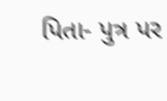પિતા- પુત્ર પર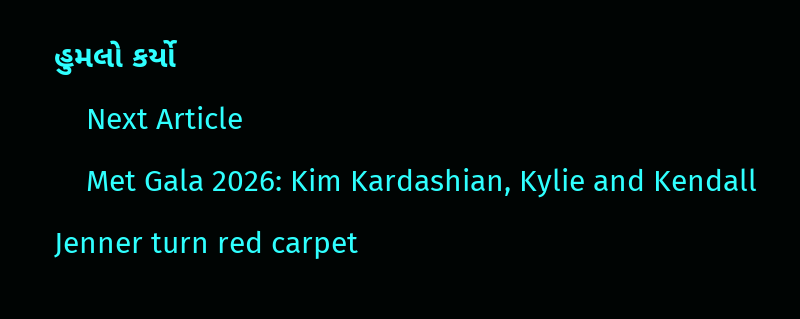હુમલો કર્યો
    Next Article
    Met Gala 2026: Kim Kardashian, Kylie and Kendall Jenner turn red carpet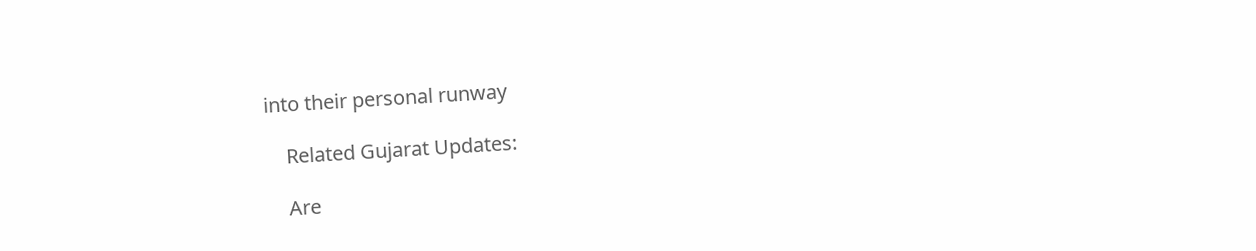into their personal runway

    Related Gujarat Updates:

    Are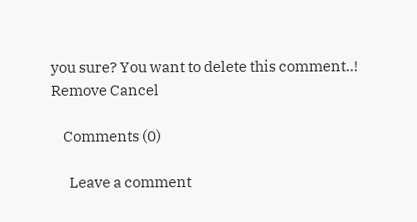you sure? You want to delete this comment..! Remove Cancel

    Comments (0)

      Leave a comment